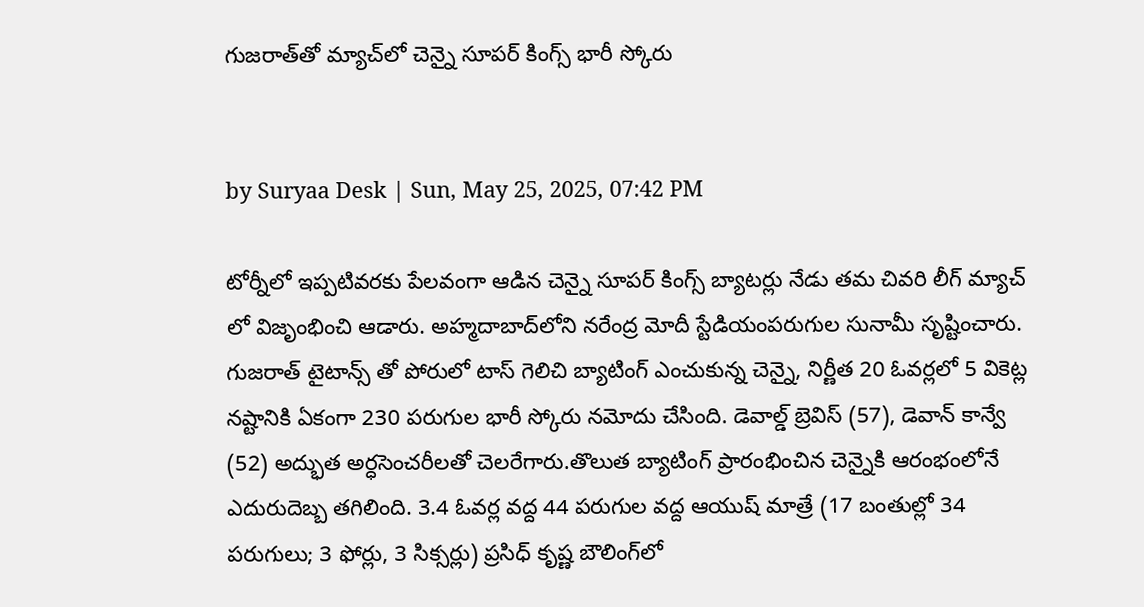గుజరాత్‌తో మ్యాచ్‌లో చెన్నై సూపర్ కింగ్స్ భారీ స్కోరు


by Suryaa Desk | Sun, May 25, 2025, 07:42 PM

టోర్నీలో ఇప్పటివరకు పేలవంగా ఆడిన చెన్నై సూపర్ కింగ్స్ బ్యాటర్లు నేడు తమ చివరి లీగ్ మ్యాచ్ లో విజృంభించి ఆడారు. అహ్మదాబాద్‌లోని నరేంద్ర మోదీ స్టేడియంపరుగుల సునామీ సృష్టించారు. గుజరాత్ టైటాన్స్ తో పోరులో టాస్ గెలిచి బ్యాటింగ్ ఎంచుకున్న చెన్నై, నిర్ణీత 20 ఓవర్లలో 5 వికెట్ల నష్టానికి ఏకంగా 230 పరుగుల భారీ స్కోరు నమోదు చేసింది. డెవాల్డ్ బ్రెవిస్ (57), డెవాన్ కాన్వే (52) అద్భుత అర్ధసెంచరీలతో చెలరేగారు.తొలుత బ్యాటింగ్ ప్రారంభించిన చెన్నైకి ఆరంభంలోనే ఎదురుదెబ్బ తగిలింది. 3.4 ఓవర్ల వద్ద 44 పరుగుల వద్ద ఆయుష్ మాత్రే (17 బంతుల్లో 34 పరుగులు; 3 ఫోర్లు, 3 సిక్సర్లు) ప్రసిధ్ కృష్ణ బౌలింగ్‌లో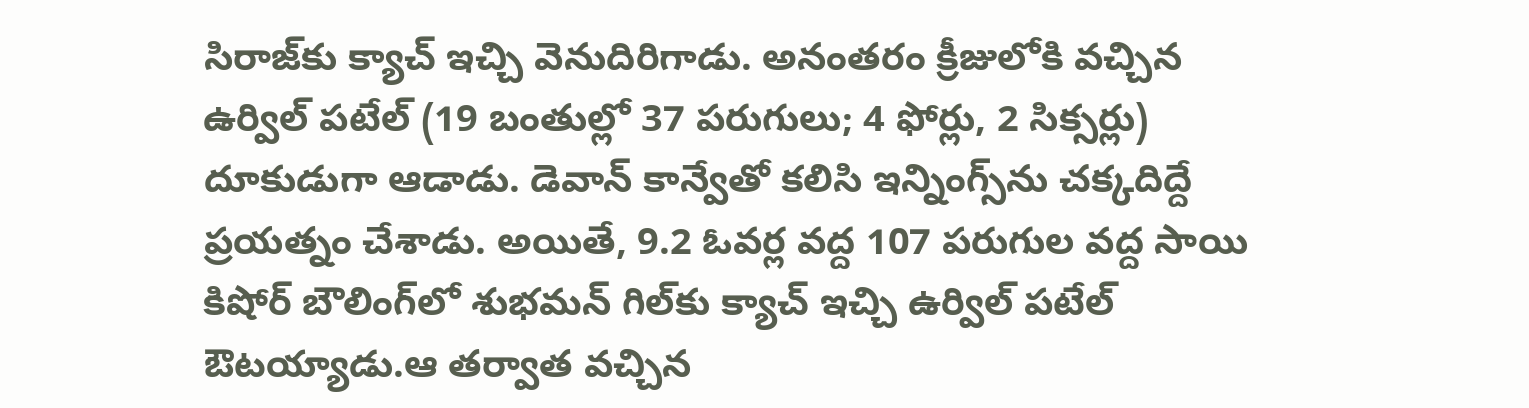సిరాజ్‌కు క్యాచ్ ఇచ్చి వెనుదిరిగాడు. అనంతరం క్రీజులోకి వచ్చిన ఉర్విల్ పటేల్ (19 బంతుల్లో 37 పరుగులు; 4 ఫోర్లు, 2 సిక్సర్లు) దూకుడుగా ఆడాడు. డెవాన్ కాన్వేతో కలిసి ఇన్నింగ్స్‌ను చక్కదిద్దే ప్రయత్నం చేశాడు. అయితే, 9.2 ఓవర్ల వద్ద 107 పరుగుల వద్ద సాయి కిషోర్ బౌలింగ్‌లో శుభమన్ గిల్‌కు క్యాచ్ ఇచ్చి ఉర్విల్ పటేల్ ఔటయ్యాడు.ఆ తర్వాత వచ్చిన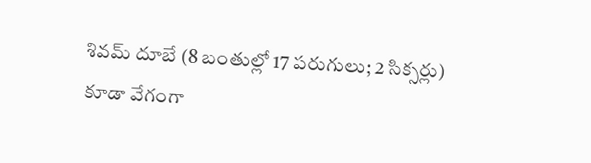శివమ్ దూబే (8 బంతుల్లో 17 పరుగులు; 2 సిక్సర్లు) కూడా వేగంగా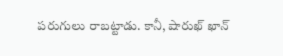పరుగులు రాబట్టాడు. కానీ, షారుఖ్ ఖాన్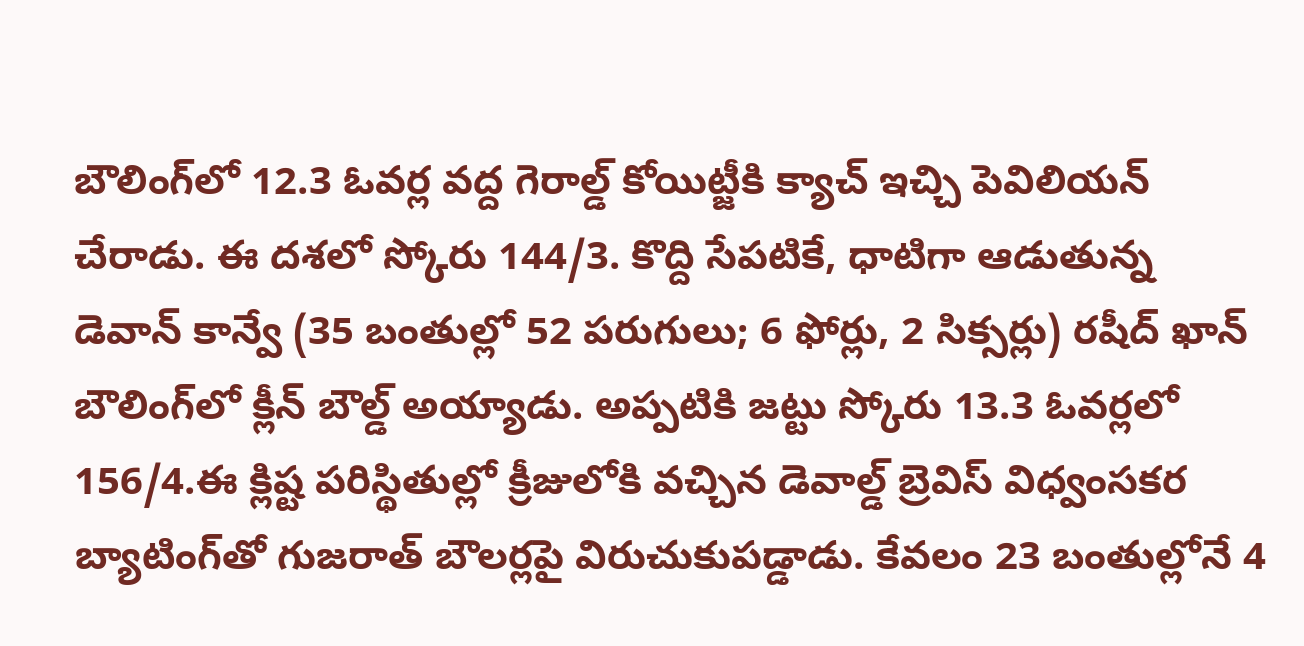బౌలింగ్‌లో 12.3 ఓవర్ల వద్ద గెరాల్డ్ కోయిట్జీకి క్యాచ్ ఇచ్చి పెవిలియన్ చేరాడు. ఈ దశలో స్కోరు 144/3. కొద్ది సేపటికే, ధాటిగా ఆడుతున్న డెవాన్ కాన్వే (35 బంతుల్లో 52 పరుగులు; 6 ఫోర్లు, 2 సిక్సర్లు) రషీద్ ఖాన్ బౌలింగ్‌లో క్లీన్ బౌల్డ్ అయ్యాడు. అప్పటికి జట్టు స్కోరు 13.3 ఓవర్లలో 156/4.ఈ క్లిష్ట పరిస్థితుల్లో క్రీజులోకి వచ్చిన డెవాల్డ్ బ్రెవిస్ విధ్వంసకర బ్యాటింగ్‌తో గుజరాత్ బౌలర్లపై విరుచుకుపడ్డాడు. కేవలం 23 బంతుల్లోనే 4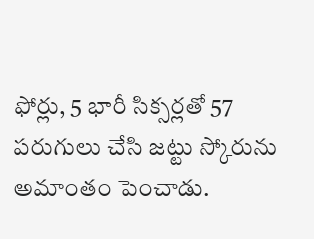ఫోర్లు, 5 భారీ సిక్సర్లతో 57 పరుగులు చేసి జట్టు స్కోరును అమాంతం పెంచాడు.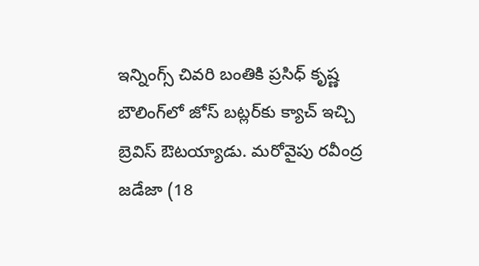ఇన్నింగ్స్ చివరి బంతికి ప్రసిధ్ కృష్ణ బౌలింగ్‌లో జోస్ బట్లర్‌కు క్యాచ్ ఇచ్చి బ్రెవిస్ ఔటయ్యాడు. మరోవైపు రవీంద్ర జడేజా (18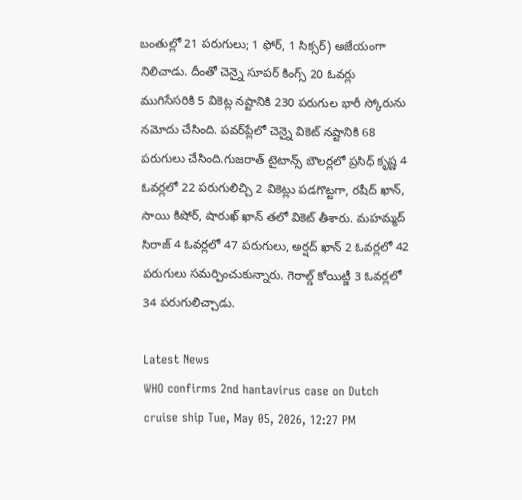బంతుల్లో 21 పరుగులు; 1 ఫోర్, 1 సిక్సర్) అజేయంగా నిలిచాడు. దీంతో చెన్నై సూపర్ కింగ్స్ 20 ఓవర్లు ముగిసేసరికి 5 వికెట్ల నష్టానికి 230 పరుగుల భారీ స్కోరును నమోదు చేసింది. పవర్‌ప్లేలో చెన్నై వికెట్ నష్టానికి 68 పరుగులు చేసింది.గుజరాత్ టైటాన్స్ బౌలర్లలో ప్రసిధ్ కృష్ణ 4 ఓవర్లలో 22 పరుగులిచ్చి 2 వికెట్లు పడగొట్టగా, రషీద్ ఖాన్, సాయి కిషోర్, షారుఖ్ ఖాన్ తలో వికెట్ తీశారు. మహమ్మద్ సిరాజ్ 4 ఓవర్లలో 47 పరుగులు, అర్షద్ ఖాన్ 2 ఓవర్లలో 42 పరుగులు సమర్పించుకున్నారు. గెరాల్డ్ కోయిట్జీ 3 ఓవర్లలో 34 పరుగులిచ్చాడు.

Latest News
WHO confirms 2nd hantavirus case on Dutch cruise ship Tue, May 05, 2026, 12:27 PM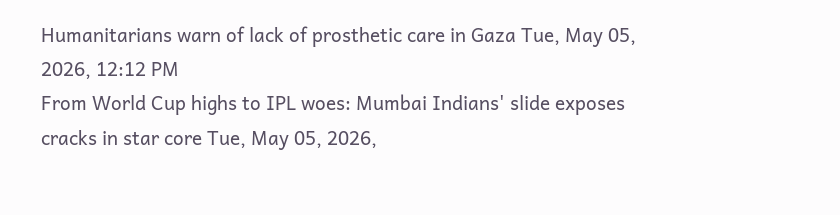Humanitarians warn of lack of prosthetic care in Gaza Tue, May 05, 2026, 12:12 PM
From World Cup highs to IPL woes: Mumbai Indians' slide exposes cracks in star core Tue, May 05, 2026,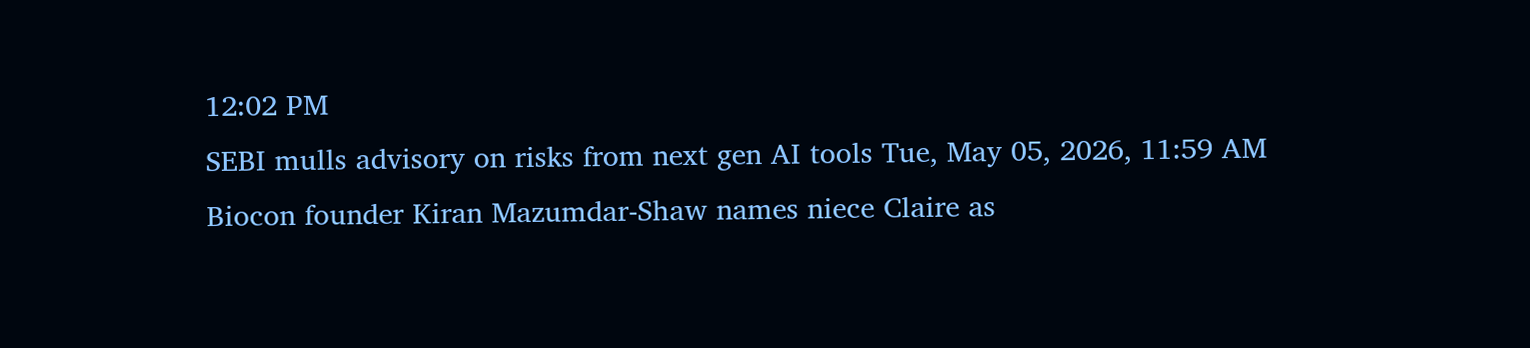12:02 PM
SEBI mulls advisory on risks from next gen AI tools Tue, May 05, 2026, 11:59 AM
Biocon founder Kiran Mazumdar-Shaw names niece Claire as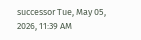successor Tue, May 05, 2026, 11:39 AM